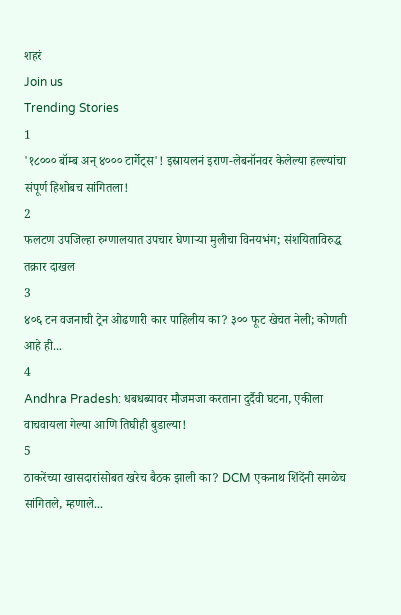शहरं
Join us
Trending Stories
1
'१८००० बॉम्ब अन् ४००० टार्गेट्स'! इस्रायलनं इराण-लेबनॉनवर केलेल्या हल्ल्यांचा संपूर्ण हिशोबच सांगितला!
2
फलटण उपजिल्हा रुग्णालयात उपचार घेणाऱ्या मुलीचा विनयभंग; संशयिताविरुद्ध तक्रार दाखल
3
४०६ टन वजनाची ट्रेन ओढणारी कार पाहिलीय का? ३०० फूट खेचत नेली; कोणती आहे ही...
4
Andhra Pradesh: धबधब्यावर मौजमजा करताना दुर्दैवी घटना, एकीला वाचवायला गेल्या आणि तिघीही बुडाल्या!
5
ठाकरेंच्या खासदारांसोबत खरेच बैठक झाली का? DCM एकनाथ शिंदेंनी सगळेच सांगितले, म्हणाले...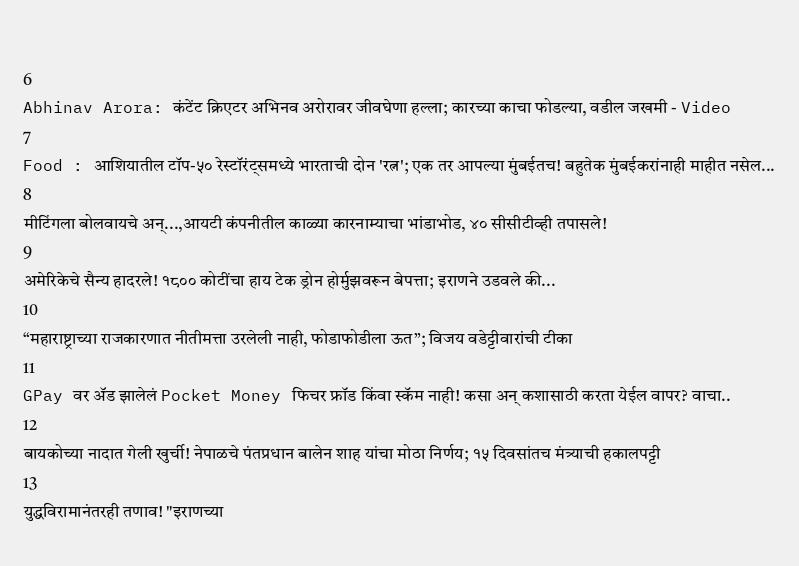6
Abhinav Arora: कंटेंट क्रिएटर अभिनव अरोरावर जीवघेणा हल्ला; कारच्या काचा फोडल्या, वडील जखमी - Video
7
Food : आशियातील टॉप-५० रेस्टॉरंट्समध्ये भारताची दोन 'रत्न'; एक तर आपल्या मुंबईतच! बहुतेक मुंबईकरांनाही माहीत नसेल...
8
मीटिंगला बोलवायचे अन्...,आयटी कंपनीतील काळ्या कारनाम्याचा भांडाभोड, ४० सीसीटीव्ही तपासले!
9
अमेरिकेचे सैन्य हादरले! १८०० कोटींचा हाय टेक ड्रोन होर्मुझवरून बेपत्ता; इराणने उडवले की...
10
“महाराष्ट्राच्या राजकारणात नीतीमत्ता उरलेली नाही, फोडाफोडीला ऊत”; विजय वडेट्टीवारांची टीका
11
GPay वर ॲड झालेलं Pocket Money फिचर फ्रॉड किंवा स्कॅम नाही! कसा अन् कशासाठी करता येईल वापर? वाचा..
12
बायकोच्या नादात गेली खुर्ची! नेपाळचे पंतप्रधान बालेन शाह यांचा मोठा निर्णय; १५ दिवसांतच मंत्र्याची हकालपट्टी
13
युद्धविरामानंतरही तणाव! "इराणच्या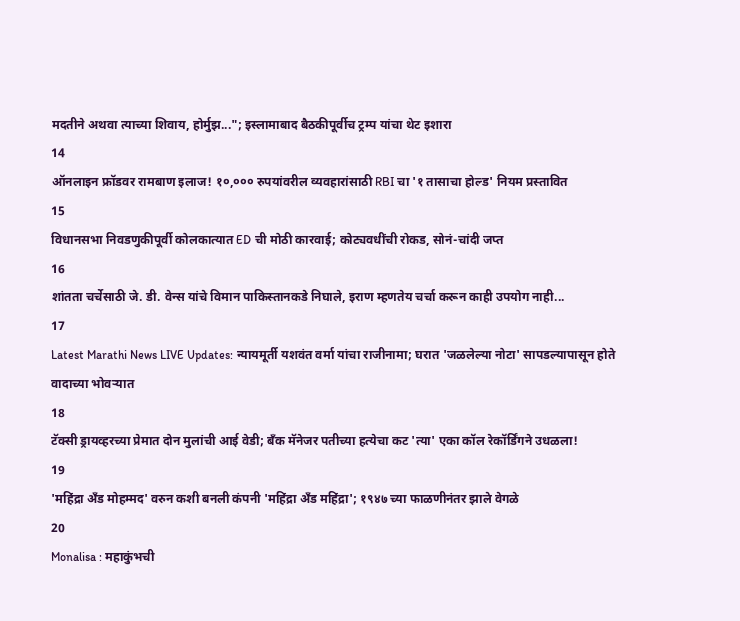मदतीने अथवा त्याच्या शिवाय, होर्मुझ..."; इस्लामाबाद बैठकीपूर्वीच ट्रम्प यांचा थेट इशारा
14
ऑनलाइन फ्रॉडवर रामबाण इलाज! १०,००० रुपयांवरील व्यवहारांसाठी RBI चा '१ तासाचा होल्ड' नियम प्रस्तावित
15
विधानसभा निवडणुकीपूर्वी कोलकात्यात ED ची मोठी कारवाई; कोट्यवधींची रोकड, सोनं-चांदी जप्त
16
शांतता चर्चेसाठी जे. डी. वेन्स यांचे विमान पाकिस्तानकडे निघाले, इराण म्हणतेय चर्चा करून काही उपयोग नाही...
17
Latest Marathi News LIVE Updates: न्यायमूर्ती यशवंत वर्मा यांचा राजीनामा; घरात 'जळलेल्या नोटा' सापडल्यापासून होते वादाच्या भोवऱ्यात
18
टॅक्सी ड्रायव्हरच्या प्रेमात दोन मुलांची आई वेडी; बँक मॅनेजर पतीच्या हत्येचा कट 'त्या' एका कॉल रेकॉर्डिंगने उधळला!
19
'महिंद्रा अँड मोहम्मद' वरुन कशी बनली कंपनी 'महिंद्रा अँड महिंद्रा'; १९४७ च्या फाळणीनंतर झाले वेगळे
20
Monalisa : महाकुंभची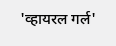'व्हायरल गर्ल'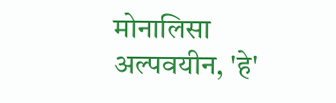मोनालिसा अल्पवयीन, 'हे'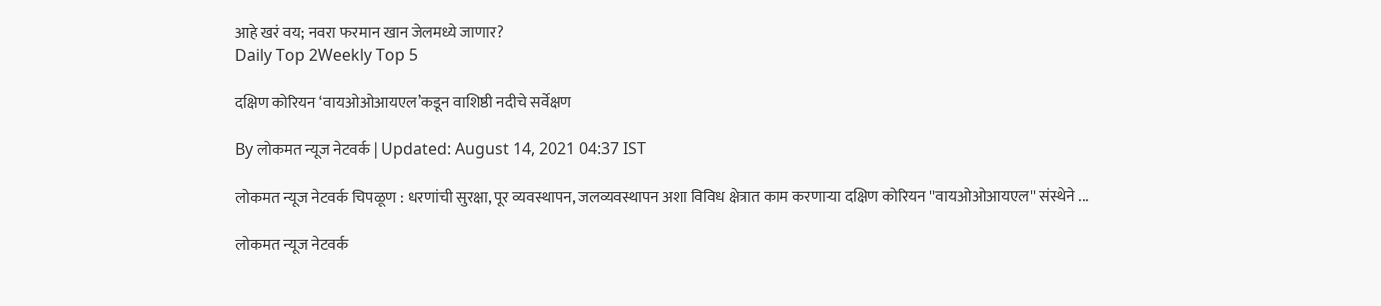आहे खरं वय; नवरा फरमान खान जेलमध्ये जाणार?
Daily Top 2Weekly Top 5

दक्षिण कोरियन ‘वायओओआयएल’कडून वाशिष्ठी नदीचे सर्वेक्षण

By लोकमत न्यूज नेटवर्क | Updated: August 14, 2021 04:37 IST

लोकमत न्यूज नेटवर्क चिपळूण : धरणांची सुरक्षा, पूर व्यवस्थापन, जलव्यवस्थापन अशा विविध क्षेत्रात काम करणाऱ्या दक्षिण कोरियन ''वायओओआयएल'' संस्थेने ...

लोकमत न्यूज नेटवर्क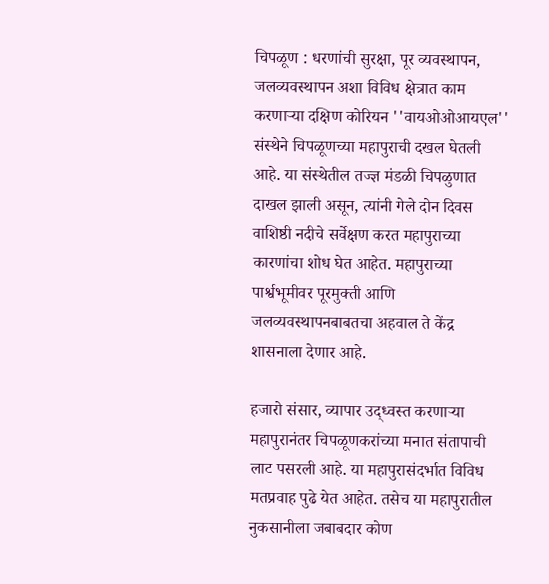चिपळूण : धरणांची सुरक्षा, पूर व्यवस्थापन, जलव्यवस्थापन अशा विविध क्षेत्रात काम करणाऱ्या दक्षिण कोरियन ''वायओओआयएल'' संस्थेने चिपळूणच्या महापुराची दखल घेतली आहे. या संस्थेतील तज्ज्ञ मंडळी चिपळुणात दाखल झाली असून, त्यांनी गेले दोन दिवस वाशिष्ठी नदीचे सर्वेक्षण करत महापुराच्या कारणांचा शोध घेत आहेत. महापुराच्या पार्श्वभूमीवर पूरमुक्ती आणि जलव्यवस्थापनबाबतचा अहवाल ते केंद्र शासनाला देणार आहे.

हजारो संसार, व्यापार उद्‌ध्वस्त करणाऱ्या महापुरानंतर चिपळूणकरांच्या मनात संतापाची लाट पसरली आहे. या महापुरासंदर्भात विविध मतप्रवाह पुढे येत आहेत. तसेच या महापुरातील नुकसानीला जबाबदार कोण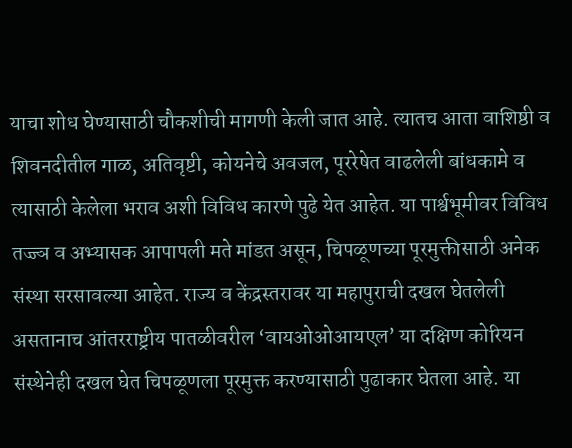याचा शोध घेण्यासाठी चौकशीची मागणी केली जात आहे. त्यातच आता वाशिष्ठी व शिवनदीतील गाळ, अतिवृष्टी, कोयनेचे अवजल, पूररेषेत वाढलेली बांधकामे व त्यासाठी केलेला भराव अशी विविध कारणे पुढे येत आहेत. या पार्श्वभूमीवर विविध तज्ज्ञ व अभ्यासक आपापली मते मांडत असून, चिपळूणच्या पूरमुक्तीसाठी अनेक संस्था सरसावल्या आहेत. राज्य व केंद्रस्तरावर या महापुराची दखल घेतलेली असतानाच आंतरराष्ट्रीय पातळीवरील ‘वायओओआयएल’ या दक्षिण कोरियन संस्थेनेही दखल घेत चिपळूणला पूरमुक्त करण्यासाठी पुढाकार घेतला आहे. या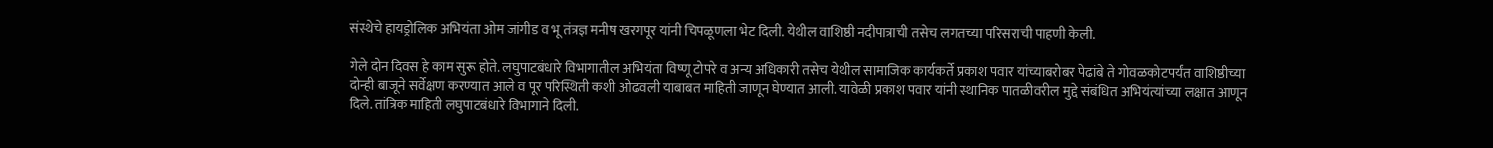संस्थेचे हायड्रोलिक अभियंता ओम जांगीड व भू तंत्रज्ञ मनीष खरगपूर यांनी चिपळूणला भेट दिली. येथील वाशिष्ठी नदीपात्राची तसेच लगतच्या परिसराची पाहणी केली.

गेले दोन दिवस हे काम सुरू होते. लघुपाटबंधारे विभागातील अभियंता विष्णू टोपरे व अन्य अधिकारी तसेच येथील सामाजिक कार्यकर्ते प्रकाश पवार यांच्याबरोबर पेढांबे ते गोवळकोटपर्यंत वाशिष्ठीच्या दोन्ही बाजूने सर्वेक्षण करण्यात आले व पूर परिस्थिती कशी ओढवली याबाबत माहिती जाणून घेण्यात आली. यावेळी प्रकाश पवार यांनी स्थानिक पातळीवरील मुद्दे संबंधित अभियंत्यांच्या लक्षात आणून दिले. तांत्रिक माहिती लघुपाटबंधारे विभागाने दिली.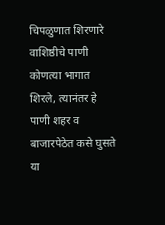चिपळुणात शिरणारे वाशिष्ठीचे पाणी कोणत्या भागात शिरले, त्यानंतर हे पाणी शहर व बाजारपेठेत कसे घुसते या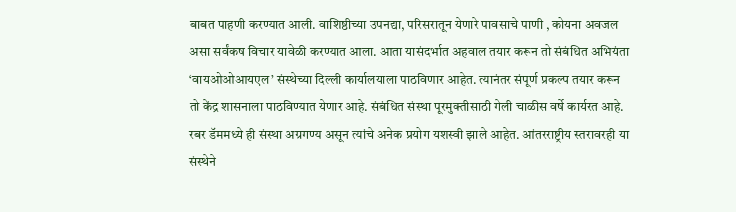बाबत पाहणी करण्यात आली. वाशिष्ठीच्या उपनद्या, परिसरातून येणारे पावसाचे पाणी , कोयना अवजल असा सर्वंकष विचार यावेळी करण्यात आला. आता यासंदर्भात अहवाल तयार करून तो संबंधित अभियंता ‘वायओओआयएल’ संस्थेच्या दिल्ली कार्यालयाला पाठविणार आहेत. त्यानंतर संपूर्ण प्रकल्प तयार करून तो केंद्र शासनाला पाठविण्यात येणार आहे. संबंधित संस्था पूरमुक्तीसाठी गेली चाळीस वर्षे कार्यरत आहे. रबर डॅममध्ये ही संस्था अग्रगण्य असून त्यांचे अनेक प्रयोग यशस्वी झाले आहेत. आंतरराष्ट्रीय स्तरावरही या संस्थेने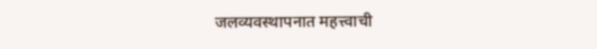जलव्यवस्थापनात महत्त्वाची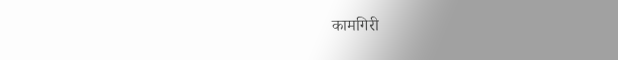कामगिरी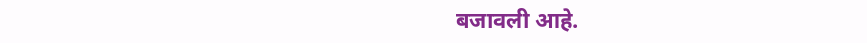बजावली आहे.